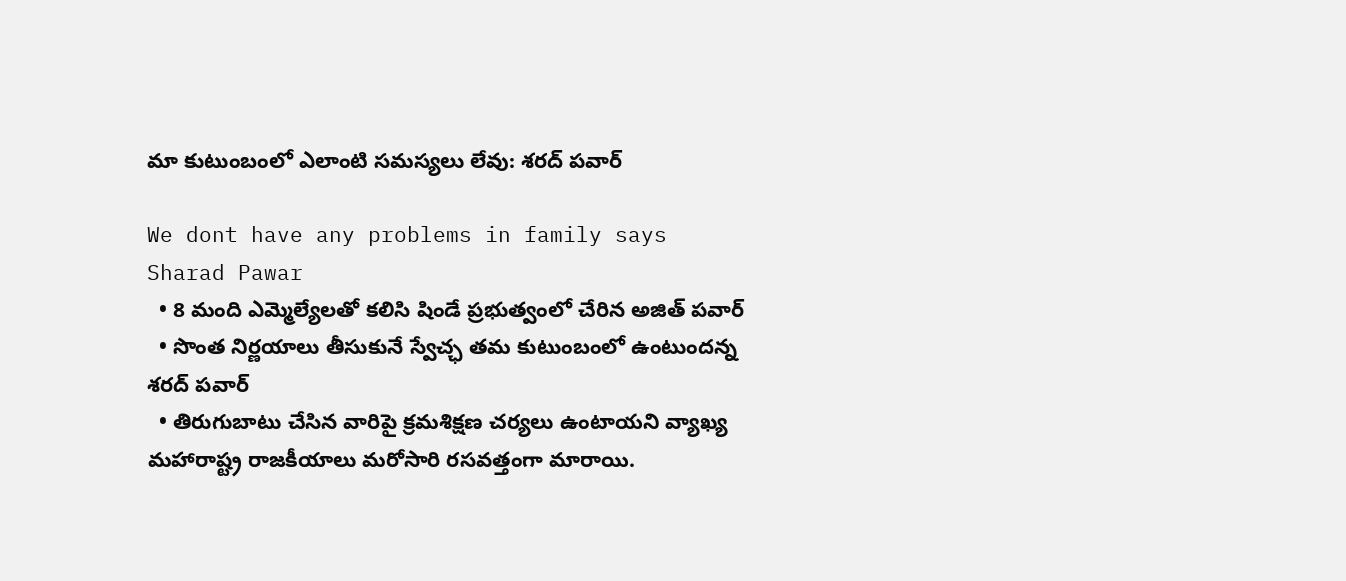మా కుటుంబంలో ఎలాంటి సమస్యలు లేవు: శరద్ పవార్

We dont have any problems in family says Sharad Pawar
  • 8 మంది ఎమ్మెల్యేలతో కలిసి షిండే ప్రభుత్వంలో చేరిన అజిత్ పవార్
  • సొంత నిర్ణయాలు తీసుకునే స్వేచ్ఛ తమ కుటుంబంలో ఉంటుందన్న శరద్ పవార్
  • తిరుగుబాటు చేసిన వారిపై క్రమశిక్షణ చర్యలు ఉంటాయని వ్యాఖ్య
మహారాష్ట్ర రాజకీయాలు మరోసారి రసవత్తంగా మారాయి.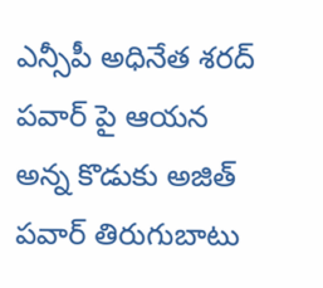ఎన్సీపీ అధినేత శరద్ పవార్ పై ఆయన అన్న కొడుకు అజిత్ పవార్ తిరుగుబాటు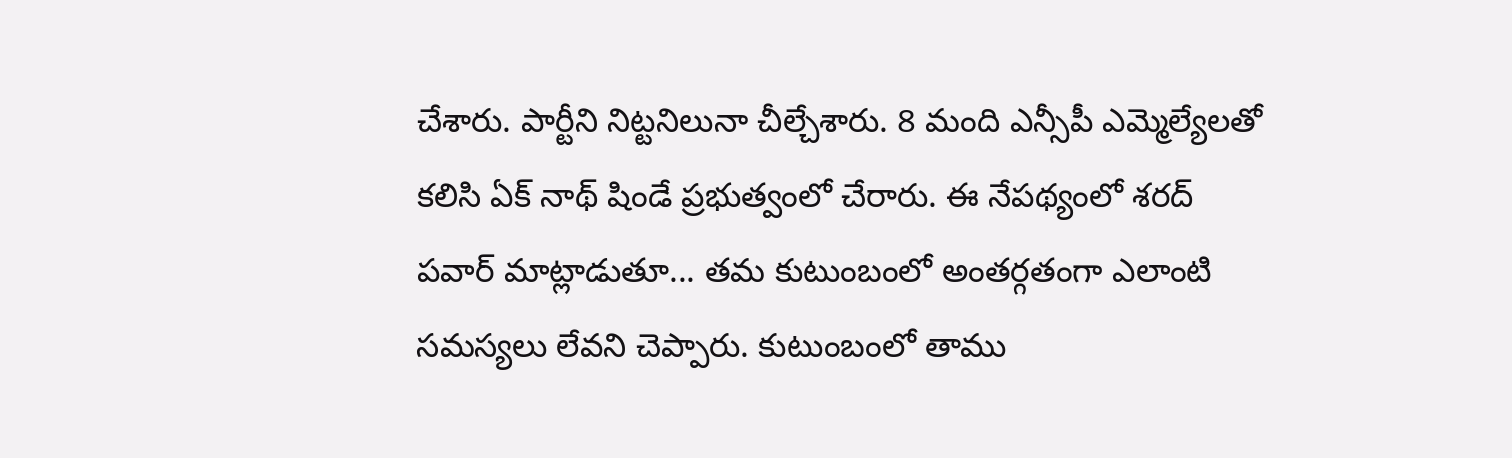చేశారు. పార్టీని నిట్టనిలునా చీల్చేశారు. 8 మంది ఎన్సీపీ ఎమ్మెల్యేలతో కలిసి ఏక్ నాథ్ షిండే ప్రభుత్వంలో చేరారు. ఈ నేపథ్యంలో శరద్ పవార్ మాట్లాడుతూ... తమ కుటుంబంలో అంతర్గతంగా ఎలాంటి సమస్యలు లేవని చెప్పారు. కుటుంబంలో తాము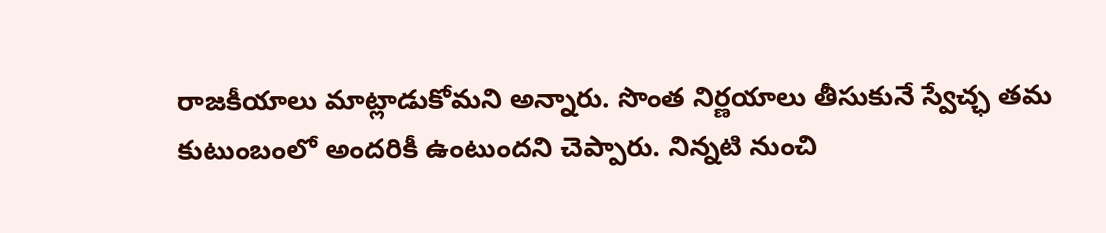రాజకీయాలు మాట్లాడుకోమని అన్నారు. సొంత నిర్ణయాలు తీసుకునే స్వేచ్ఛ తమ కుటుంబంలో అందరికీ ఉంటుందని చెప్పారు. నిన్నటి నుంచి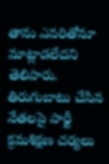తాను ఎవరితోనూ మాట్లాడలేదని తెలిపారు. తిరుగుబాటు చేసిన నేతలపై పార్టీ క్రమశిక్షణ చర్యలు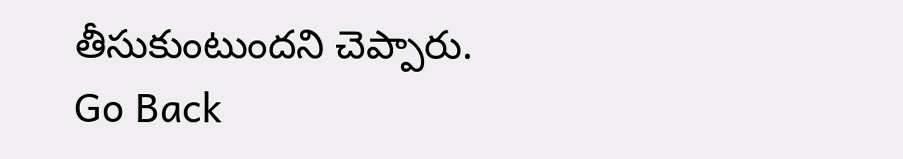తీసుకుంటుందని చెప్పారు.
Go Back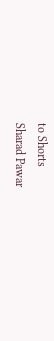to Shorts
Sharad Pawar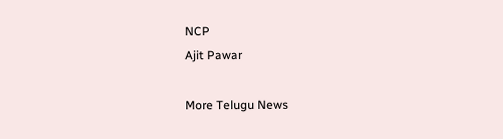NCP
Ajit Pawar

More Telugu News